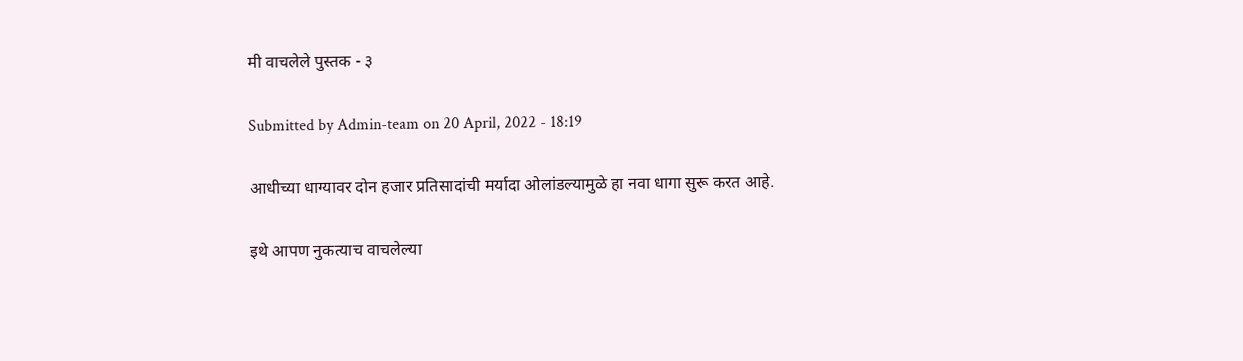मी वाचलेले पुस्तक - ३

Submitted by Admin-team on 20 April, 2022 - 18:19

आधीच्या धाग्यावर दोन हजार प्रतिसादांची मर्यादा ओलांडल्यामुळे हा नवा धागा सुरू करत आहे.

इथे आपण नुकत्याच वाचलेल्या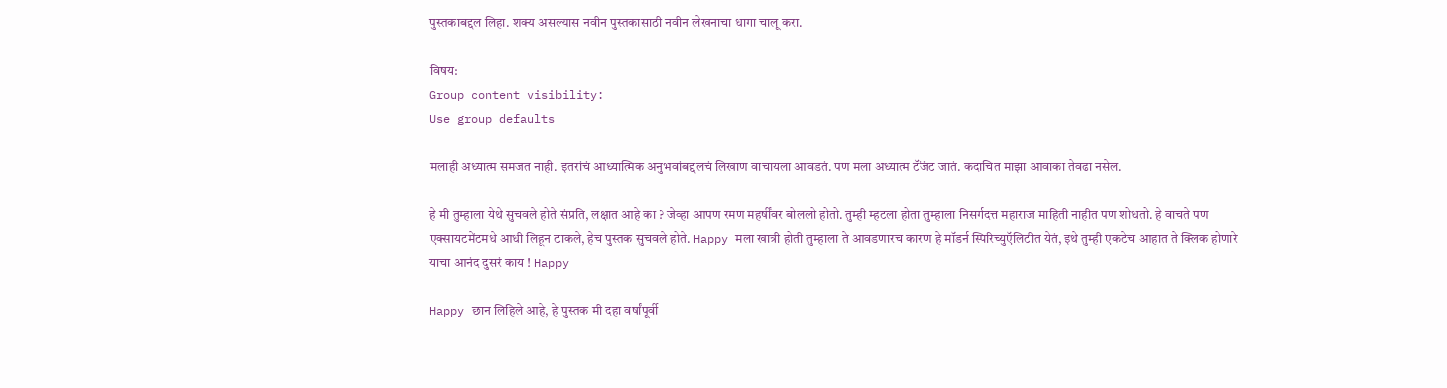पुस्तकाबद्दल लिहा. शक्य असल्यास नवीन पुस्तकासाठी नवीन लेखनाचा धागा चालू करा.

विषय:
Group content visibility:
Use group defaults

मलाही अध्यात्म समजत नाही. इतरांचं आध्यात्मिक अनुभवांबद्दलचं लिखाण वाचायला आवडतं. पण मला अध्यात्म टॅंजंट जातं. कदाचित माझा आवाका तेवढा नसेल.

हे मी तुम्हाला येथे सुचवले होते संप्रति, लक्षात आहे का ? जेव्हा आपण रमण महर्षींवर बोललो होतो. तुम्ही म्हटला होता तुम्हाला निसर्गदत्त महाराज माहिती नाहीत पण शोधतो. हे वाचते पण एक्सायटमेंटमधे आधी लिहून टाकले, हेच पुस्तक सुचवले होते. Happy मला खात्री होती तुम्हाला ते आवडणारच कारण हे मॉडर्न स्पिरिच्युऍलिटीत येतं, इथे तुम्ही एकटेच आहात ते क्लिक होणारे याचा आनंद दुसरं काय ! Happy

Happy छान लिहिले आहे, हे पुस्तक मी दहा वर्षांपूर्वी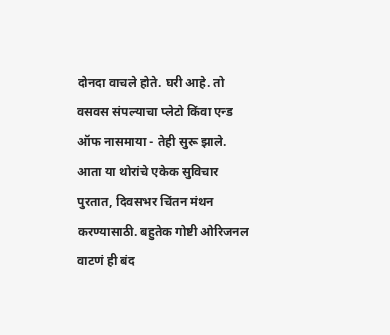दोनदा वाचले होते. घरी आहे. तो वसवस संपल्याचा प्लेटो किंवा एन्ड ऑफ नासमाया - तेही सुरू झाले. आता या थोरांचे एकेक सुविचार पुरतात, दिवसभर चिंतन मंथन करण्यासाठी. बहुतेक गोष्टी ओरिजनल वाटणं ही बंद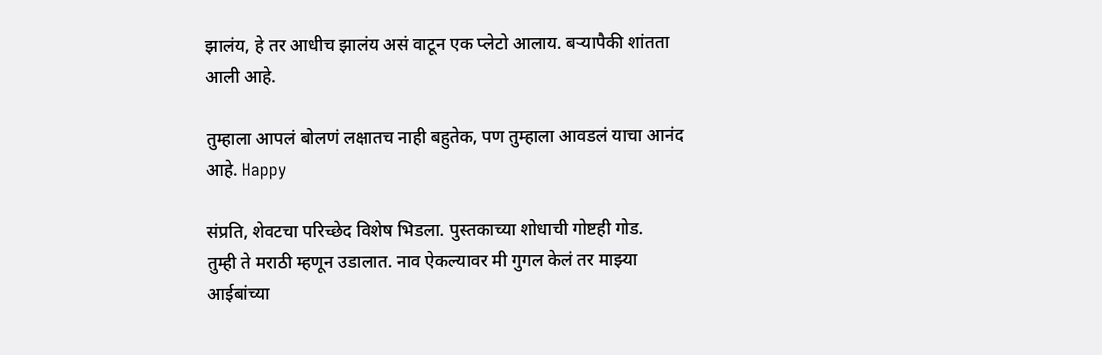झालंय, हे तर आधीच झालंय असं वाटून एक प्लेटो आलाय. बऱ्यापैकी शांतता आली आहे.

तुम्हाला आपलं बोलणं लक्षातच नाही बहुतेक, पण तुम्हाला आवडलं याचा आनंद आहे. Happy

संप्रति, शेवटचा परिच्छेद विशेष भिडला. पुस्तकाच्या शोधाची गोष्टही गोड.
तुम्ही ते मराठी म्हणून उडालात. नाव ऐकल्यावर मी गुगल केलं तर माझ्या आईबांच्या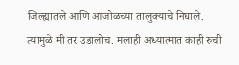जिल्ह्यातले आणि आजोळच्या तालुक्याचे निघाले. त्यामुळे मी तर उडालोच. मलाही अध्यात्मात काही रुची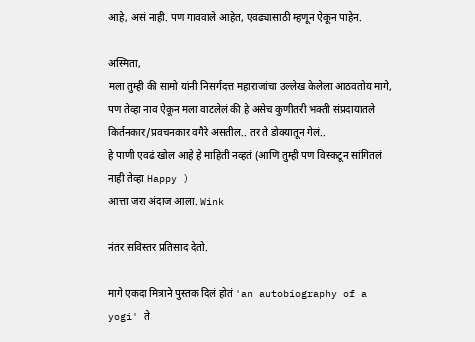आहे, असं नाही. पण गाववाले आहेत, एवढ्यासाठी म्हणून ऐकून पाहेन.

अस्मिता,
मला तुम्ही की सामो यांनी निसर्गदत्त महाराजांचा उल्लेख केलेला आठवतोय मागे, पण तेव्हा नाव ऐकून मला वाटलेलं की हे असेच कुणीतरी भक्ती संप्रदायातले किर्तनकार/प्रवचनकार वगैरे असतील.. तर ते डोक्यातून गेलं..
हे पाणी एवढं खोल आहे हे माहिती नव्हतं (आणि तुम्ही पण विस्कटून सांगितलं नाही तेव्हा Happy )
आत्ता जरा अंदाज आला. Wink

नंतर सविस्तर प्रतिसाद देतो.

मागे एकदा मित्राने पुस्तक दिलं होतं 'an autobiography of a yogi' ते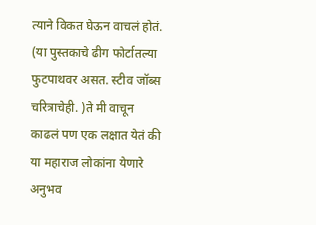त्याने विकत घेऊन वाचलं होतं. (या पुस्तकाचे ढीग फोर्टातल्या फुटपाथवर असत. स्टीव जॉब्स चरित्राचेही. )ते मी वाचून काढलं पण एक लक्षात येतं की या महाराज लोकांना येणारे अनुभव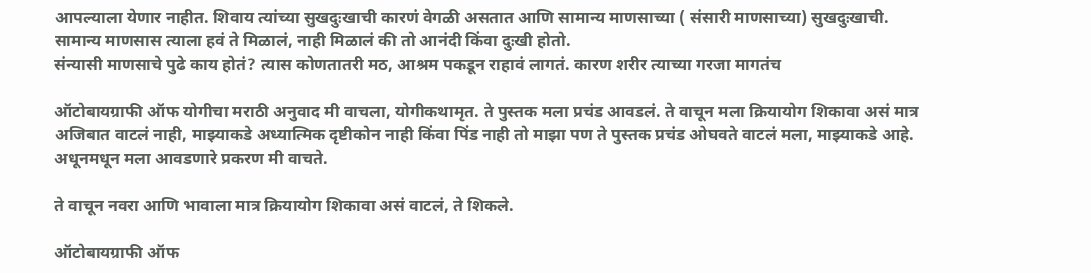आपल्याला येणार नाहीत. शिवाय त्यांच्या सुखदुःखाची कारणं वेगळी असतात आणि ‍सामान्य माणसाच्या ( संसारी माणसाच्या) सुखदुःखाची. सामान्य माणसास त्याला हवं ते मिळालं, नाही मिळालं की तो आनंदी किंवा दुःखी होतो.
संन्यासी माणसाचे पुढे काय होतं? त्यास कोणतातरी मठ, आश्रम पकडून राहावं लागतं. कारण शरीर त्याच्या गरजा मागतंच

ऑटोबायग्राफी ऑफ योगीचा मराठी अनुवाद मी वाचला, योगीकथामृत. ते पुस्तक मला प्रचंड आवडलं. ते वाचून मला क्रियायोग शिकावा असं मात्र अजिबात वाटलं नाही, माझ्याकडे अध्यात्मिक दृष्टीकोन नाही किंवा पिंड नाही तो माझा पण ते पुस्तक प्रचंड ओघवते वाटलं मला, माझ्याकडे आहे. अधूनमधून मला आवडणारे प्रकरण मी वाचते.

ते वाचून नवरा आणि भावाला मात्र क्रियायोग शिकावा असं वाटलं, ते शिकले.

ऑटोबायग्राफी ऑफ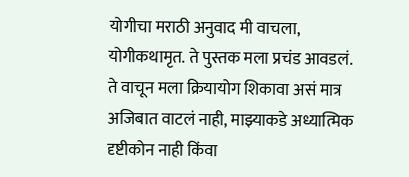योगीचा मराठी अनुवाद मी वाचला, योगीकथामृत. ते पुस्तक मला प्रचंड आवडलं. ते वाचून मला क्रियायोग शिकावा असं मात्र अजिबात वाटलं नाही, माझ्याकडे अध्यात्मिक दृष्टीकोन नाही किंवा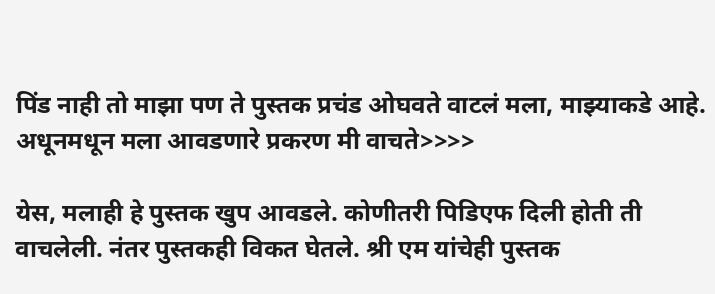पिंड नाही तो माझा पण ते पुस्तक प्रचंड ओघवते वाटलं मला, माझ्याकडे आहे. अधूनमधून मला आवडणारे प्रकरण मी वाचते>>>>

येस, मलाही हे पुस्तक खुप आवडले. कोणीतरी पिडिएफ दिली होती ती वाचलेली. नंतर पुस्तकही विकत घेतले. श्री एम यांचेही पुस्तक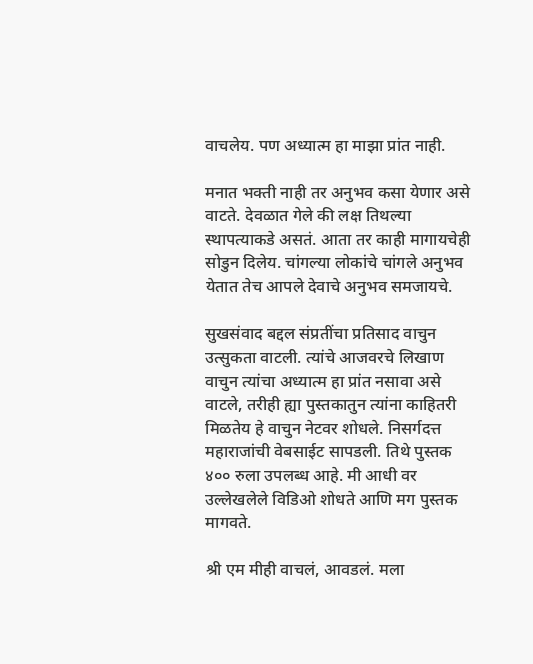वाचलेय. पण अध्यात्म हा माझा प्रांत नाही.

मनात भक्ती नाही तर अनुभव कसा येणार असे वाटते. देवळात गेले की लक्ष तिथल्या स्थापत्याकडे असतं. आता तर काही मागायचेही सोडुन दिलेय. चांगल्या लोकांचे चांगले अनुभव येतात तेच आपले देवाचे अनुभव समजायचे.

सुखसंवाद बद्दल संप्रतींचा प्रतिसाद वाचुन उत्सुकता वाटली. त्यांचे आजवरचे लिखाण वाचुन त्यांचा अध्यात्म हा प्रांत नसावा असे वाटले, तरीही ह्या पुस्तकातुन त्यांना काहितरी मिळतेय हे वाचुन नेटवर शोधले. निसर्गदत्त महाराजांची वेबसाईट सापडली. तिथे पुस्तक ४०० रुला उपलब्ध आहे. मी आधी वर उल्लेखलेले विडिओ शोधते आणि मग पुस्तक मागवते.

श्री एम मीही वाचलं, आवडलं. मला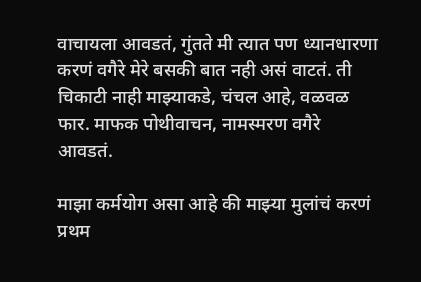वाचायला आवडतं, गुंतते मी त्यात पण ध्यानधारणा करणं वगैरे मेरे बसकी बात नही असं वाटतं. ती चिकाटी नाही माझ्याकडे, चंचल आहे, वळवळ फार. माफक पोथीवाचन, नामस्मरण वगैरे आवडतं.

माझा कर्मयोग असा आहे की माझ्या मुलांचं करणं प्रथम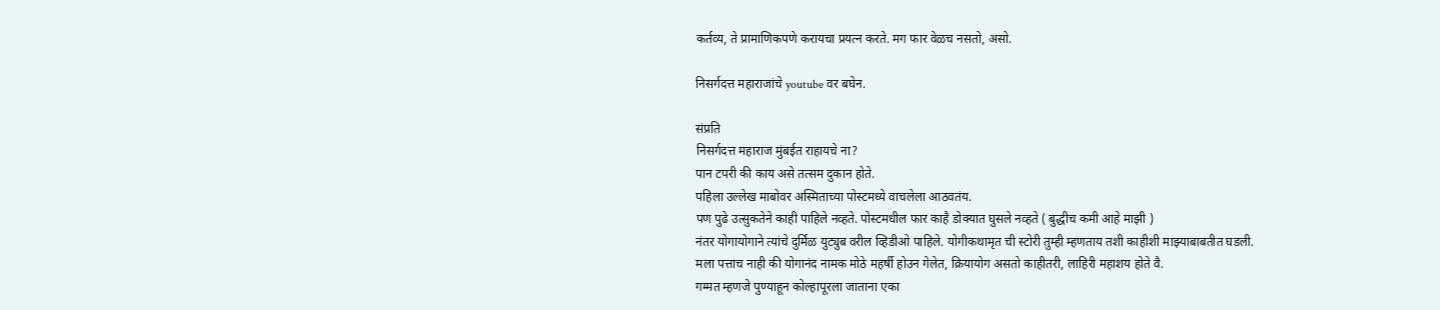कर्तव्य, ते प्रामाणिकपणे करायचा प्रयत्न करते. मग फार वेळच नसतो, असो.

निसर्गदत्त महाराजांचे youtube वर बघेन.

संप्रति
निसर्गदत्त महाराज मुंबईत राहायचे ना?
पान टपरी की काय असे तत्सम दुकान होते.
पहिला उल्लेख माबोवर अस्मिताच्या पोस्टमध्ये वाचलेला आठवतंय.
पण पुढे उत्सुकतेने काही पाहिले नव्हते. पोस्टमधील फार काहै डोक्यात घुसले नव्हते ( बुद्धीच कमी आहे माझी )
नंतर योगायोगाने त्यांचे दुर्मिळ युट्युब वरील व्हिडीओ पाहिले. योगीकथामृत ची स्टोरी तुम्ही म्हणताय तशी काहीशी माझ्याबाबतीत घडली.
मला पत्ताच नाही की योगानंद नामक मोठे महर्षी होउन गेलेत, क्रियायोग असतो काहीतरी, लाहिरी महाशय होते वै.
गम्मत म्हणजे पुण्याहून कोल्हापूरला जाताना एका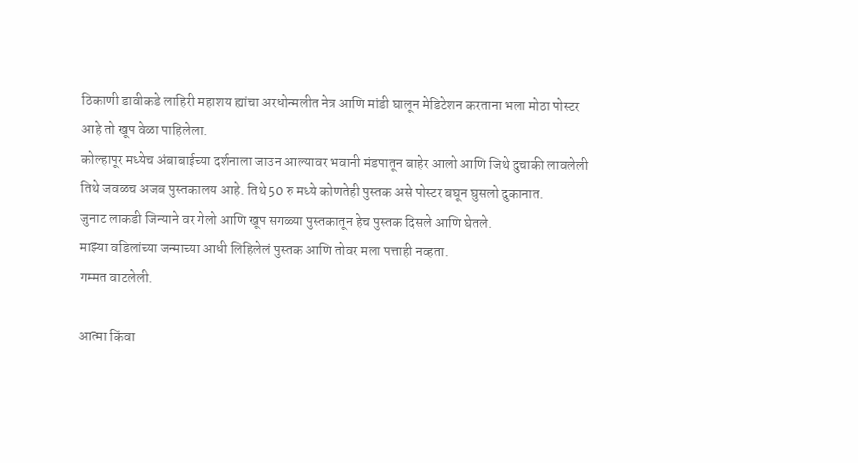ठिकाणी डावीकडे लाहिरी महाशय ह्यांचा अरधोन्मलीत नेत्र आणि मांडी घालून मेडिटेशन करताना भला मोठा पोस्टर आहे तो खूप वेळा पाहिलेला.
कोल्हापूर मध्येच अंबाबाईच्या दर्शनाला जाउन आल्यावर भवानी मंडपातून बाहेर आलो आणि जिथे दुचाकी लावलेली तिथे जवळच अजब पुस्तकालय आहे. तिथे 50 रु मध्ये कोणतेही पुस्तक असे पोस्टर बघून घुसलो दुकानात.
जुनाट लाकडी जिन्याने वर गेलो आणि खूप सगळ्या पुस्तकातून हेच पुस्तक दिसले आणि घेतले.
माझ्या वडिलांच्या जन्माच्या आधी लिहिलेलं पुस्तक आणि तोवर मला पत्ताही नव्हता.
गम्मत वाटलेली.

आत्मा किंवा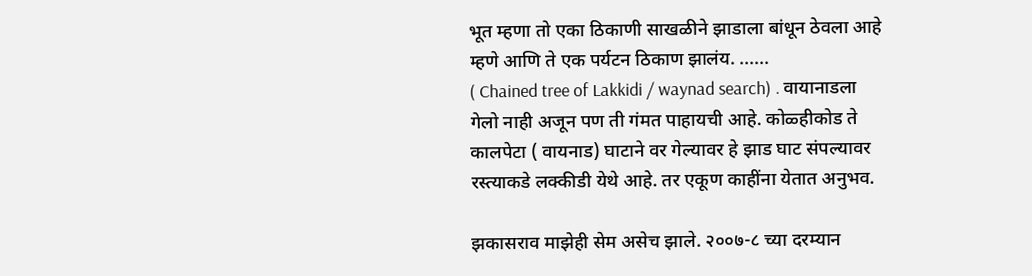भूत म्हणा तो एका ठिकाणी साखळीने झाडाला बांधून ठेवला आहे म्हणे आणि ते एक पर्यटन ठिकाण झालंय. ......
( Chained tree of Lakkidi / waynad search) . वायानाडला गेलो नाही अजून पण ती गंमत पाहायची आहे. कोळ्हीकोड ते कालपेटा ( वायनाड) घाटाने वर गेल्यावर हे झाड घाट संपल्यावर रस्त्याकडे लक्कीडी येथे आहे. तर एकूण काहींना येतात अनुभव.

झकासराव माझेही सेम असेच झाले. २००७-८ च्या दरम्यान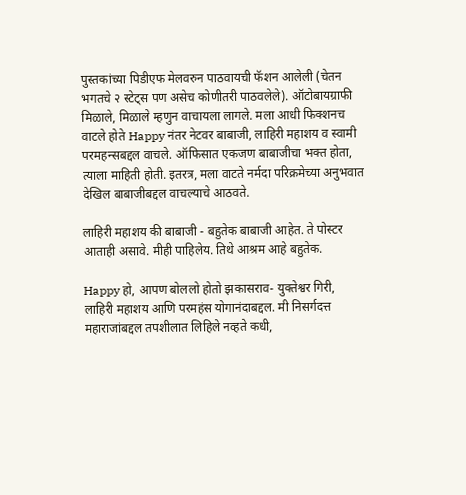पुस्तकांच्या पिडीएफ मेलवरुन पाठवायची फॅशन आलेली (चेतन भगतचे २ स्टेट्स पण असेच कोणीतरी पाठवलेले). ऑटोबायग्राफी मिळाले, मिळाले म्हणुन वाचायला लागले. मला आधी फिक्शनच वाटले होते Happy नंतर नेटवर बाबाजी, लाहिरी महाशय व स्वामी परमहन्सबद्दल वाचले. ऑफिसात एकजण बाबाजीचा भक्त होता, त्याला माहिती होती. इतरत्र, मला वाटते नर्मदा परिक्रमेच्या अनुभवात देखिल बाबाजीबद्दल वाचल्याचे आठवते.

लाहिरी महाशय की बाबाजी - बहुतेक बाबाजी आहेत. ते पोस्टर आताही असावे. मीही पाहिलेय. तिथे आश्रम आहे बहुतेक.

Happy हो, आपण बोललो होतो झकासराव- युक्तेश्वर गिरी, लाहिरी महाशय आणि परमहंस योगानंदाबद्दल. मी निसर्गदत्त महाराजांबद्दल तपशीलात लिहिले नव्हते कधी,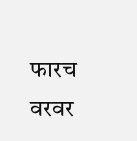फारच वरवर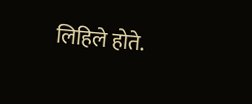लिहिले होते.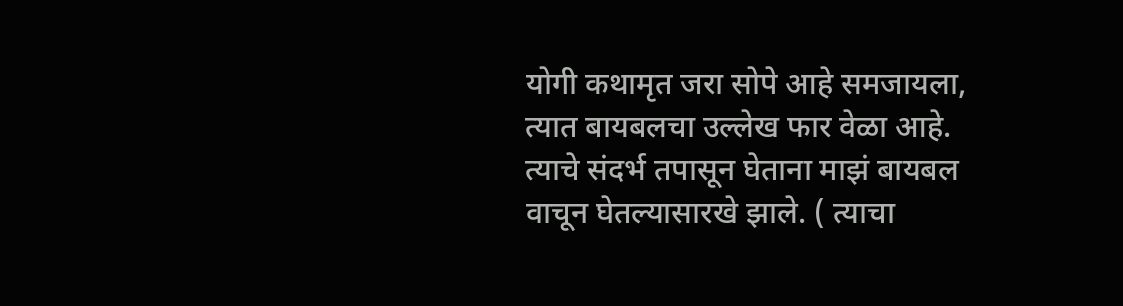योगी कथामृत जरा सोपे आहे समजायला, त्यात बायबलचा उल्लेख फार वेळा आहे. त्याचे संदर्भ तपासून घेताना माझं बायबल वाचून घेतल्यासारखे झाले. ( त्याचा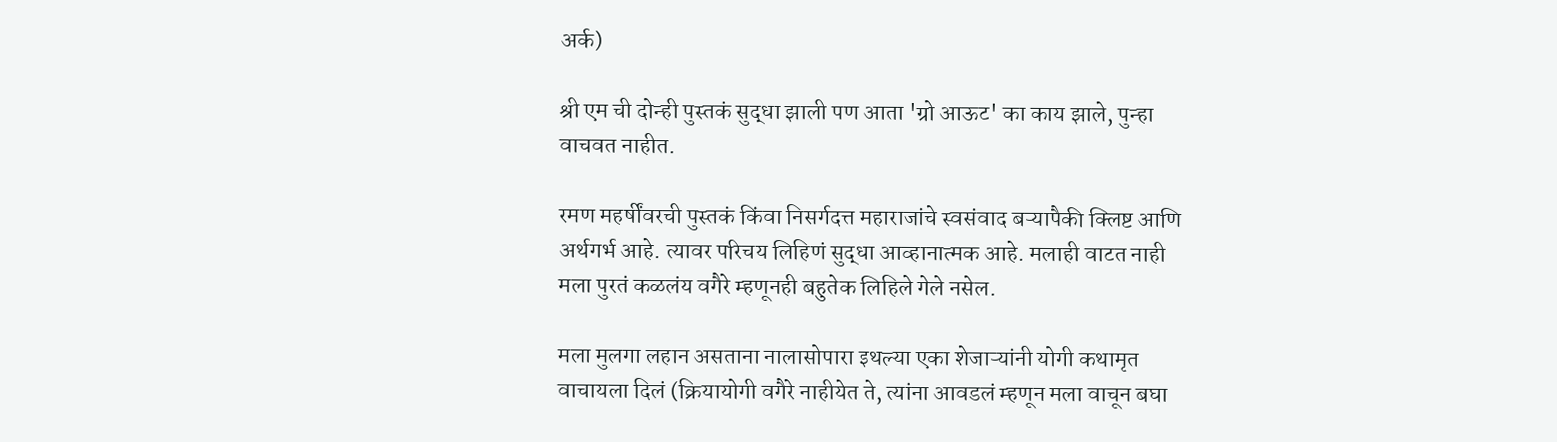अर्क)

श्री एम ची दोन्ही पुस्तकं सुद्धा झाली पण आता 'ग्रो आऊट' का काय झाले, पुन्हा वाचवत नाहीत.

रमण महर्षींवरची पुस्तकं किंवा निसर्गदत्त महाराजांचे स्वसंवाद बऱ्यापैकी क्लिष्ट आणि अर्थगर्भ आहे. त्यावर परिचय लिहिणं सुद्धा आव्हानात्मक आहे. मलाही वाटत नाही मला पुरतं कळलंय वगैरे म्हणूनही बहुतेक लिहिले गेले नसेल.

मला मुलगा लहान असताना नालासोपारा इथल्या एका शेजाऱ्यांनी योगी कथामृत वाचायला दिलं (क्रियायोगी वगैरे नाहीयेत ते, त्यांना आवडलं म्हणून मला वाचून बघा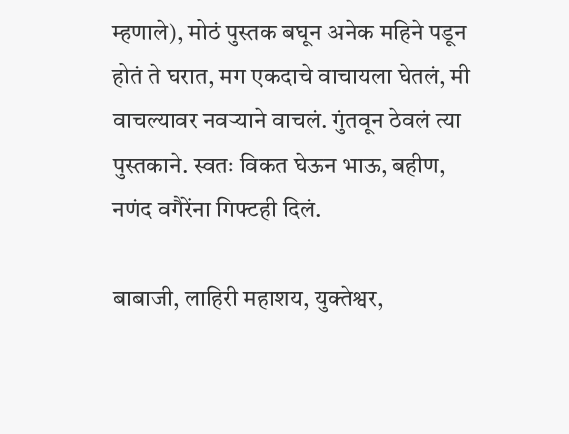म्हणाले), मोठं पुस्तक बघून अनेक महिने पडून होतं ते घरात, मग एकदाचे वाचायला घेतलं, मी वाचल्यावर नवऱ्याने वाचलं. गुंतवून ठेवलं त्या पुस्तकाने. स्वतः विकत घेऊन भाऊ, बहीण, नणंद वगैरेंना गिफ्टही दिलं.

बाबाजी, लाहिरी महाशय, युक्तेश्वर,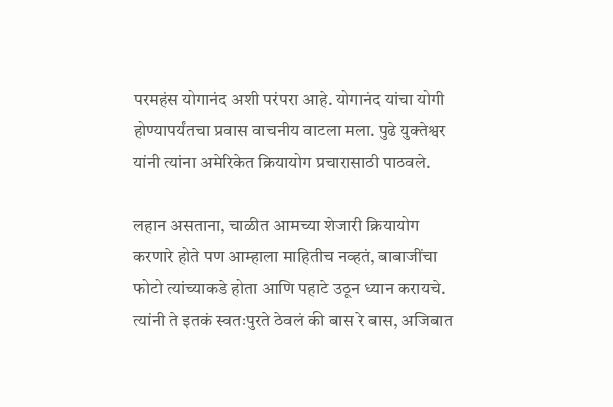परमहंस योगानंद अशी परंपरा आहे. योगानंद यांचा योगी होण्यापर्यंतचा प्रवास वाचनीय वाटला मला. पुढे युक्तेश्वर यांनी त्यांना अमेरिकेत क्रियायोग प्रचारासाठी पाठवले.

लहान असताना, चाळीत आमच्या शेजारी क्रियायोग करणारे होते पण आम्हाला माहितीच नव्हतं, बाबाजींचा फोटो त्यांच्याकडे होता आणि पहाटे उठून ध्यान करायचे. त्यांनी ते इतकं स्वतःपुरते ठेवलं की बास रे बास, अजिबात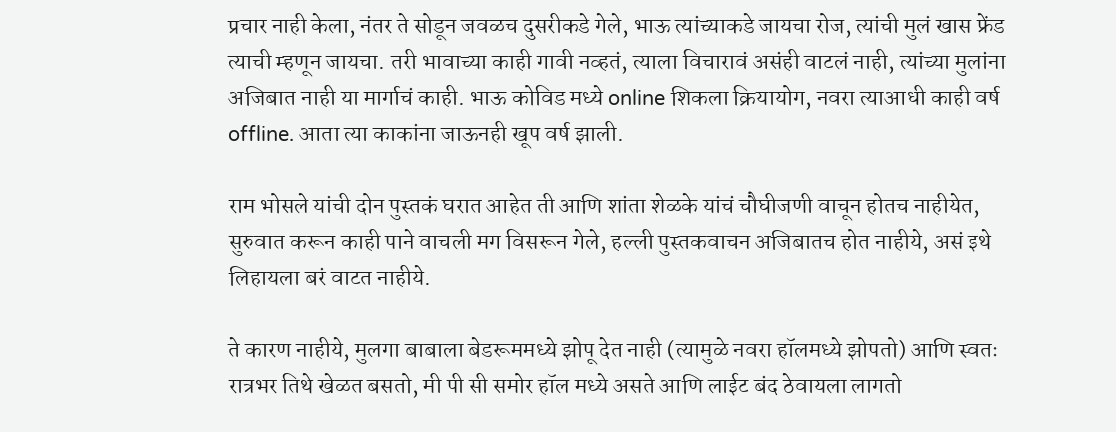प्रचार नाही केला, नंतर ते सोडून जवळच दुसरीकडे गेले, भाऊ त्यांच्याकडे जायचा रोज, त्यांची मुलं खास फ्रेंड त्याची म्हणून जायचा. तरी भावाच्या काही गावी नव्हतं, त्याला विचारावं असंही वाटलं नाही, त्यांच्या मुलांना अजिबात नाही या मार्गाचं काही. भाऊ कोविड मध्ये online शिकला क्रियायोग, नवरा त्याआधी काही वर्ष offline. आता त्या काकांना जाऊनही खूप वर्ष झाली.

राम भोसले यांची दोन पुस्तकं घरात आहेत ती आणि शांता शेळके यांचं चौघीजणी वाचून होतच नाहीयेत, सुरुवात करून काही पाने वाचली मग विसरून गेले, हल्ली पुस्तकवाचन अजिबातच होत नाहीये, असं इथे लिहायला बरं वाटत नाहीये.

ते कारण नाहीये, मुलगा बाबाला बेडरूममध्ये झोपू देत नाही (त्यामुळे नवरा हॉलमध्ये झोपतो) आणि स्वतः रात्रभर तिथे खेळत बसतो, मी पी सी समोर हॉल मध्ये असते आणि लाईट बंद ठेवायला लागतो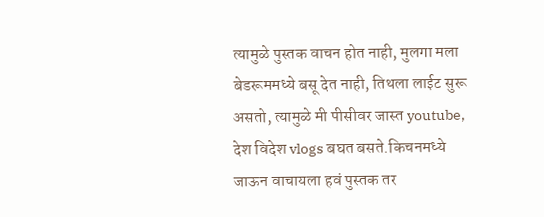त्यामुळे पुस्तक वाचन होत नाही, मुलगा मला बेडरूममध्ये बसू देत नाही, तिथला लाईट सुरू असतो, त्यामुळे मी पीसीवर जास्त youtube, देश विदेश vlogs बघत बसते.किचनमध्ये जाऊन वाचायला हवं पुस्तक तर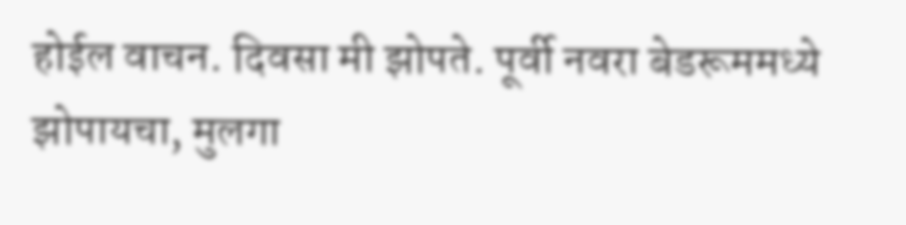होईल वाचन. दिवसा मी झोपते. पूर्वी नवरा बेडरूममध्ये झोपायचा, मुलगा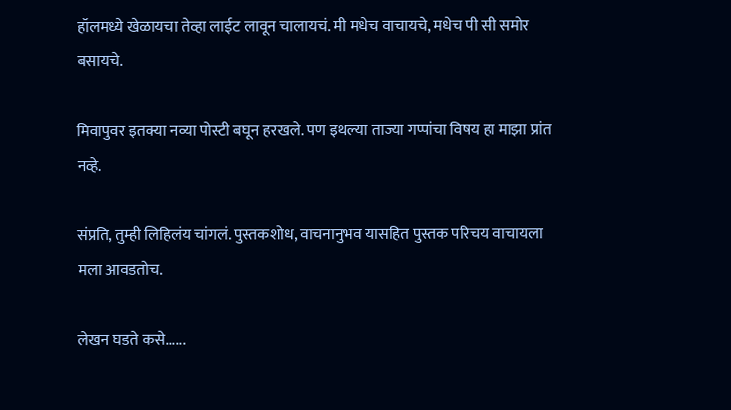हॉलमध्ये खेळायचा तेव्हा लाईट लावून चालायचं. मी मधेच वाचायचे, मधेच पी सी समोर बसायचे.

मिवापुवर इतक्या नव्या पोस्टी बघून हरखले. पण इथल्या ताज्या गप्पांचा विषय हा माझा प्रांत नव्हे.

संप्रति, तुम्ही लिहिलंय चांगलं. पुस्तकशोध, वाचनानुभव यासहित पुस्तक परिचय वाचायला मला आवडतोच.

लेखन घडते कसे......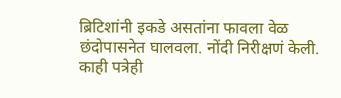ब्रिटिशांनी इकडे असतांना फावला वेळ छंदोपासनेत घालवला. नोंदी निरीक्षणं केली. काही पत्रेही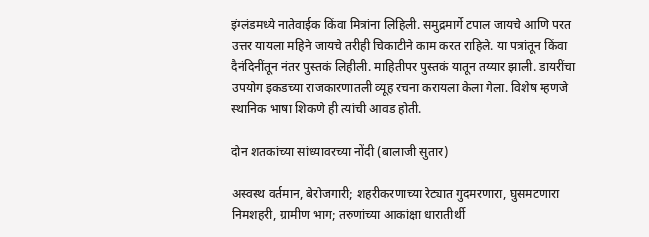इंग्लंडमध्ये नातेवाईक किंवा मित्रांना लिहिली. समुद्रमार्गे टपाल जायचे आणि परत उत्तर यायला महिने जायचे तरीही चिकाटीने काम करत राहिले. या पत्रांतून किंवा दैनंदिनींतून नंतर पुस्तकं लिहीली. माहितीपर पुस्तकं यातून तय्यार झाली. डायरींचा उपयोग इकडच्या राजकारणातली व्यूह रचना करायला केला गेला. विशेष म्हणजे स्थानिक भाषा शिकणे ही त्यांची आवड होती.

दोन शतकांच्या सांध्यावरच्या नोंदी (बालाजी सुतार)

अस्वस्थ वर्तमान, बेरोजगारी; शहरीकरणाच्या रेट्यात गुदमरणारा, घुसमटणारा निमशहरी, ग्रामीण भाग; तरुणांच्या आकांक्षा धारातीर्थी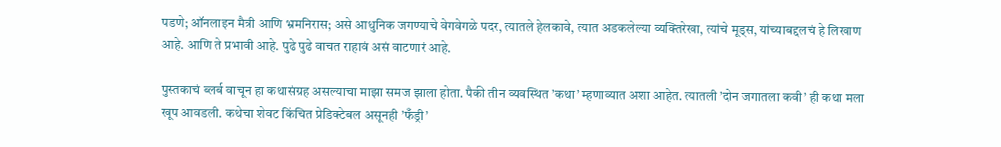पडणे; ऑनलाइन मैत्री आणि भ्रमनिरास; असे आधुनिक जगण्याचे वेगवेगळे पदर, त्यातले हेलकावे, त्यात अडकलेल्या व्यक्तिरेखा, त्यांचे मूड्स, यांच्याबद्दलचं हे लिखाण आहे. आणि ते प्रभावी आहे. पुढे पुढे वाचत राहावं असं वाटणारं आहे.

पुस्तकाचं ब्लर्ब वाचून हा कथासंग्रह असल्याचा माझा समज झाला होता. पैकी तीन व्यवस्थित ’कथा’ म्हणाव्यात अशा आहेत. त्यातली ’दोन जगातला कवी’ ही कथा मला खूप आवडली. कथेचा शेवट किंचित प्रेडिक्टेबल असूनही ’फँड्री’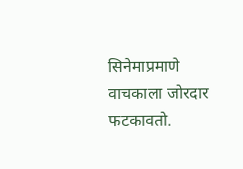सिनेमाप्रमाणे वाचकाला जोरदार फटकावतो.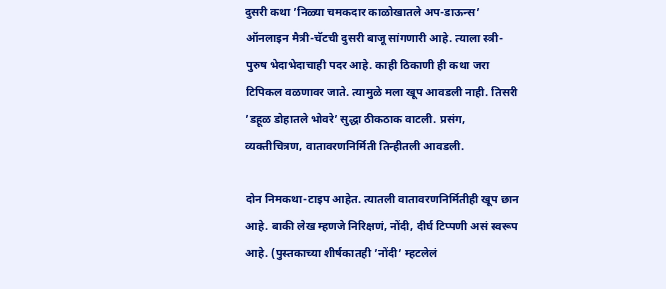दुसरी कथा ’निळ्या चमकदार काळोखातले अप-डाऊन्स’ ऑनलाइन मैत्री-चॅटची दुसरी बाजू सांगणारी आहे. त्याला स्त्री-पुरुष भेदाभेदाचाही पदर आहे. काही ठिकाणी ही कथा जरा टिपिकल वळणावर जाते. त्यामुळे मला खूप आवडली नाही. तिसरी ’डहूळ डोहातले भोवरे’ सुद्धा ठीकठाक वाटली. प्रसंग, व्यक्तीचित्रण, वातावरणनिर्मिती तिन्हीतली आवडली.

दोन निमकथा-टाइप आहेत. त्यातली वातावरणनिर्मितीही खूप छान आहे. बाकी लेख म्हणजे निरिक्षणं, नोंदी, दीर्घ टिप्पणी असं स्वरूप आहे. (पुस्तकाच्या शीर्षकातही ’नोंदी’ म्हटलेलं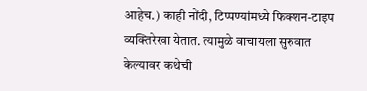आहेच.) काही नोंदी, टिप्पण्यांमध्ये फिक्शन-टाइप व्यक्तिरेखा येतात. त्यामुळे वाचायला सुरुवात केल्यावर कथेची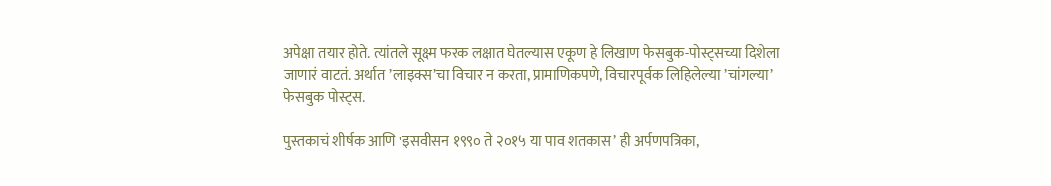अपेक्षा तयार होते. त्यांतले सूक्ष्म फरक लक्षात घेतल्यास एकूण हे लिखाण फेसबुक-पोस्ट्सच्या दिशेला जाणारं वाटतं. अर्थात ’लाइक्स’चा विचार न करता, प्रामाणिकपणे, विचारपूर्वक लिहिलेल्या ’चांगल्या’ फेसबुक पोस्ट्स.

पुस्तकाचं शीर्षक आणि 'इसवीसन १९९० ते २०१५ या पाव शतकास’ ही अर्पणपत्रिका,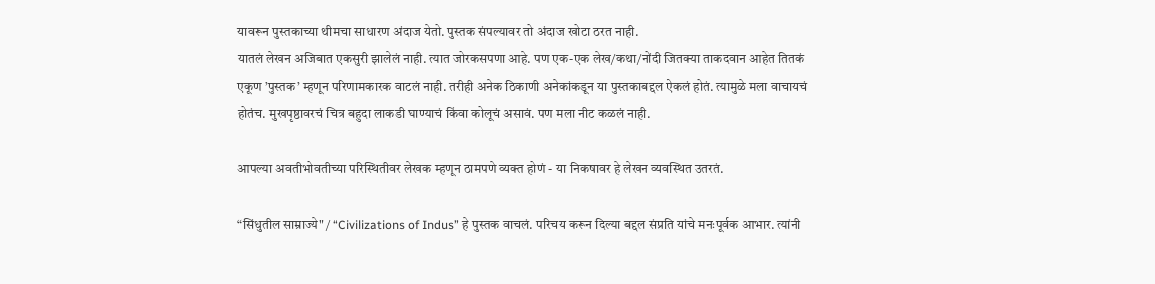यावरून पुस्तकाच्या थीमचा साधारण अंदाज येतो. पुस्तक संपल्यावर तो अंदाज खोटा ठरत नाही.
यातलं लेखन अजिबात एकसुरी झालेलं नाही. त्यात जोरकसपणा आहे. पण एक-एक लेख/कथा/नोंदी जितक्या ताकदवान आहेत तितकं एकूण ’पुस्तक’ म्हणून परिणामकारक वाटलं नाही. तरीही अनेक ठिकाणी अनेकांकडून या पुस्तकाबद्दल ऐकलं होतं. त्यामुळे मला वाचायचं होतंच. मुखपृष्ठावरचं चित्र बहुदा लाकडी घाण्याचं किंवा कोलूचं असावं. पण मला नीट कळलं नाही.

आपल्या अवतीभोवतीच्या परिस्थितीवर लेखक म्हणून ठामपणे व्यक्त होणं - या निकषावर हे लेखन व्यवस्थित उतरतं.

“सिंधुतील साम्राज्ये" / “Civilizations of Indus” हे पुस्तक वाचलं. परिचय करून दिल्या बद्दल संप्रति यांचे मनःपूर्वक आभार. त्यांनी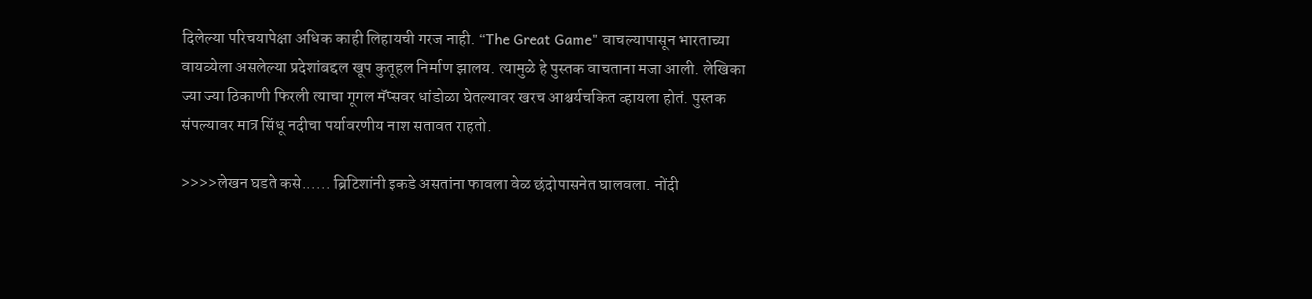दिलेल्या परिचयापेक्षा अधिक काही लिहायची गरज नाही. “The Great Game" वाचल्यापासून भारताच्या वायव्येला असलेल्या प्रदेशांबद्दल खूप कुतूहल निर्माण झालय. त्यामुळे हे पुस्तक वाचताना मजा आली. लेखिका ज्या ज्या ठिकाणी फिरली त्याचा गूगल मॅप्सवर धांडोळा घेतल्यावर खरच आश्चर्यचकित व्हायला होतं. पुस्तक संपल्यावर मात्र सिंधू नदीचा पर्यावरणीय नाश सतावत राहतो.

>>>>लेखन घडते कसे...... ब्रिटिशांनी इकडे असतांना फावला वेळ छंदोपासनेत घालवला. नोंदी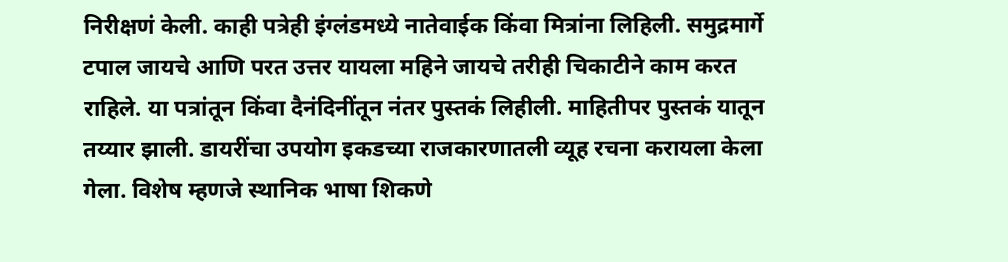निरीक्षणं केली. काही पत्रेही इंग्लंडमध्ये नातेवाईक किंवा मित्रांना लिहिली. समुद्रमार्गे टपाल जायचे आणि परत उत्तर यायला महिने जायचे तरीही चिकाटीने काम करत राहिले. या पत्रांतून किंवा दैनंदिनींतून नंतर पुस्तकं लिहीली. माहितीपर पुस्तकं यातून तय्यार झाली. डायरींचा उपयोग इकडच्या राजकारणातली व्यूह रचना करायला केला गेला. विशेष म्हणजे स्थानिक भाषा शिकणे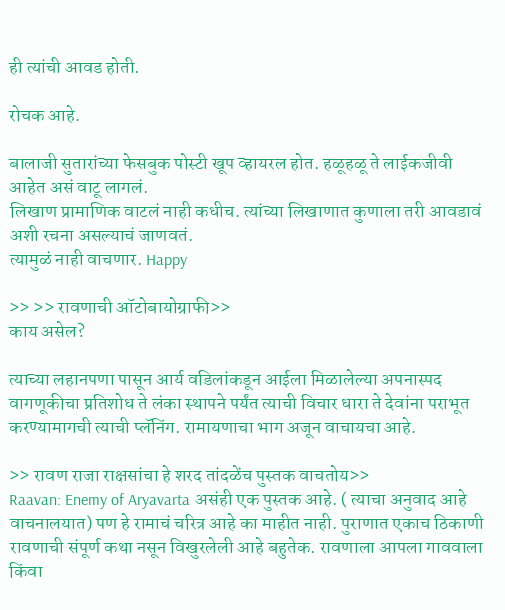ही त्यांची आवड होती.

रोचक आहे.

बालाजी सुतारांच्या फेसबुक पोस्टी खूप व्हायरल होत. हळूहळू ते लाईकजीवी आहेत असं वाटू लागलं.
लिखाण प्रामाणिक वाटलं नाही कधीच. त्यांच्या लिखाणात कुणाला तरी आवडावं अशी रचना असल्याचं जाणवतं.
त्यामुळं नाही वाचणार. Happy

>> >> रावणाची ऑटोबायोग्राफी>>
काय असेल?

त्याच्या लहानपणा पासून आर्य वडिलांकडून आईला मिळालेल्या अपनास्पद वागणूकीचा प्रतिशोध ते लंका स्थापने पर्यंत त्याची विचार धारा ते देवांना पराभूत करण्यामागची त्याची प्लॅनिंग. रामायणाचा भाग अजून वाचायचा आहे.

>> रावण राजा राक्षसांचा हे शरद तांदळेंच पुस्तक वाचतोय>>
Raavan: Enemy of Aryavarta असंही एक पुस्तक आहे. ( त्याचा अनुवाद आहे वाचनालयात) पण हे रामाचं चरित्र आहे का माहीत नाही. पुराणात एकाच ठिकाणी रावणाची संपूर्ण कथा नसून विखुरलेली आहे बहुतेक. रावणाला आपला गाववाला किंवा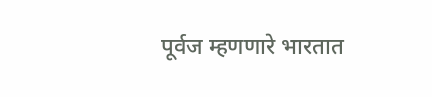पूर्वज म्हणणारे भारतात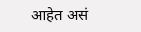आहेत असं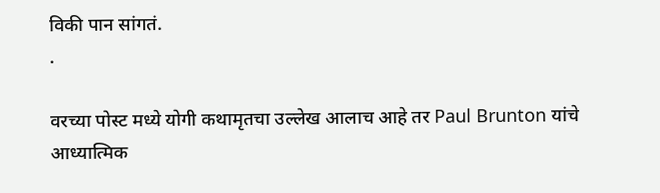विकी पान सांगतं.
.

वरच्या पोस्ट मध्ये योगी कथामृतचा उल्लेख आलाच आहे तर Paul Brunton यांचे
आध्यात्मिक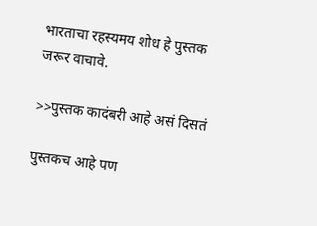भारताचा रहस्यमय शोध हे पुस्तक जरूर वाचावे.

>>पुस्तक कादंबरी आहे असं दिसतं

पुस्तकच आहे पण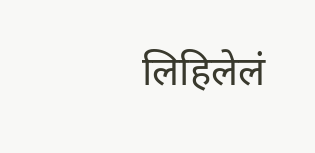लिहिलेलं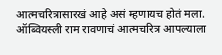आत्मचरित्रासारखं आहे असं म्हणायच होतं मला. ऑब्वियस्ली राम रावणाचं आत्मचरित्र आपल्याला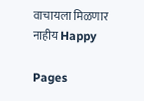वाचायला मिळणार नाहीय Happy

Pages